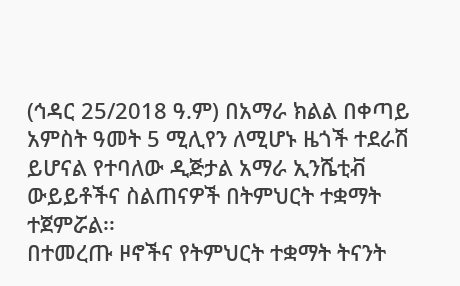(ኅዳር 25/2018 ዓ.ም) በአማራ ክልል በቀጣይ አምስት ዓመት 5 ሚሊየን ለሚሆኑ ዜጎች ተደራሽ ይሆናል የተባለው ዲጅታል አማራ ኢንሼቲቭ ውይይቶችና ስልጠናዎች በትምህርት ተቋማት ተጀምሯል፡፡
በተመረጡ ዞኖችና የትምህርት ተቋማት ትናንት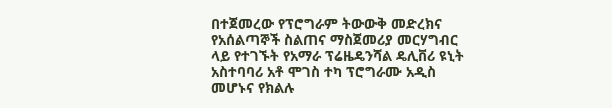በተጀመረው የፕሮግራም ትውውቅ መድረክና የአሰልጣኞች ስልጠና ማስጀመሪያ መርሃግብር ላይ የተገኙት የአማራ ፕሬዜዴንሻል ዴሊቨሪ ዩኒት አስተባባሪ አቶ ሞገስ ተካ ፕሮግራሙ አዲስ መሆኑና የክልሉ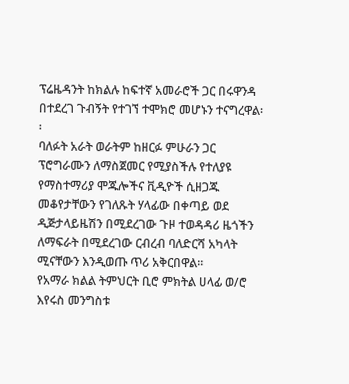ፕሬዜዳንት ከክልሉ ከፍተኛ አመራሮች ጋር በሩዋንዳ በተደረገ ጉብኝት የተገኘ ተሞክሮ መሆኑን ተናግረዋል፡፡
ባለፉት አራት ወራትም ከዘርፉ ምሁራን ጋር ፕሮግራሙን ለማስጀመር የሚያስችሉ የተለያዩ የማስተማሪያ ሞጁሎችና ቪዲዮች ሲዘጋጁ መቆየታቸውን የገለጹት ሃላፊው በቀጣይ ወደ ዲጅታላይዜሽን በሚደረገው ጉዞ ተወዳዳሪ ዜጎችን ለማፍራት በሚደረገው ርብረብ ባለድርሻ አካላት ሚናቸውን እንዲወጡ ጥሪ አቅርበዋል፡፡
የአማራ ክልል ትምህርት ቢሮ ምክትል ሀላፊ ወ/ሮ እየሩስ መንግስቱ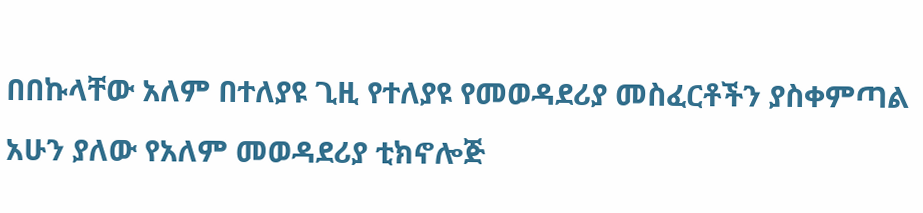በበኩላቸው አለም በተለያዩ ጊዚ የተለያዩ የመወዳደሪያ መስፈርቶችን ያስቀምጣል አሁን ያለው የአለም መወዳደሪያ ቲክኖሎጅ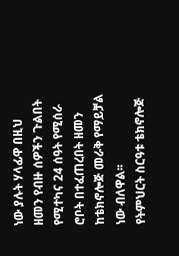ነው ያሉት ሃላፊዋ በዚህ ዘመን የብዙ ሰዎችን ጉልበት የሚተካና 24 ሰዓት የሚሰራ ሮቦት በተፈጠረበት ዘመን ከቴክኖሎጅ መራቅ የማይቻል ነው ብለዋል፡፡
የትምህርት ስርዓቱ ቴክኖሎጅ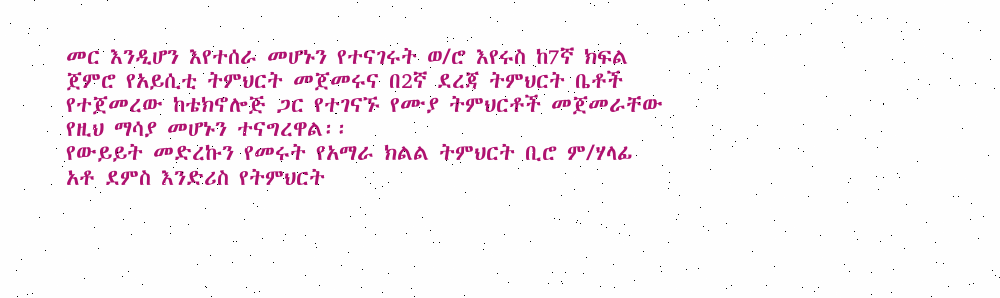መር እንዲሆን እየተሰራ መሆኑን የተናገሩት ወ/ሮ እየሩስ ከ7ኛ ክፍል ጀምሮ የአይሲቲ ትምህርት መጀመሩና በ2ኛ ደረጃ ትምህርት ቤቶች የተጀመረው ከቴክኖሎጅ ጋር የተገናኙ የሙያ ትምህርቶች መጀመራቸው የዚህ ማሳያ መሆኑን ተናግረዋል፡፡
የውይይት መድረኩን የመሩት የአማራ ክልል ትምህርት ቢሮ ም/ሃላፊ አቶ ደምስ እንድሪስ የትምህርት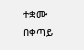ተቋሙ በቀጣይ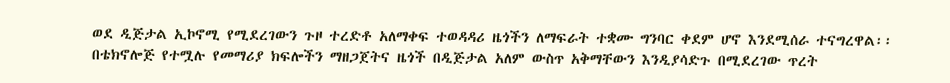ወደ ዲጅታል ኢኮኖሚ የሚደረገውን ጉዞ ተረድቶ አለማቀፍ ተወዳዳሪ ዜጎችን ለማፍራት ተቋሙ ግንባር ቀደም ሆኖ እንደሚሰራ ተናግረዋል፡፡
በቴክኖሎጅ የተሟሉ የመማሪያ ክፍሎችን ማዘጋጀትና ዜጎች በዲጅታል አለም ውስጥ አቅማቸውን እንዲያሳድጉ በሚደረገው ጥረት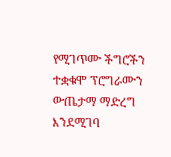የሚገጥሙ ችግሮችን ተቋቁሞ ፕሮግራሙን ውጤታማ ማድረግ እንደሚገባ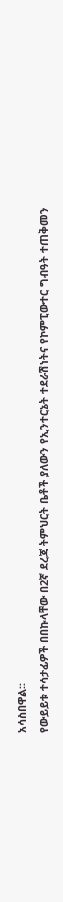አሳስበዋል፡፡
የውይይቱ ተሳታፊዎች በበኩላቸው በ2ኛ ደረጃ ትምህርት ቤቶች ያለውን የኢንተርኔት ተደራሽነትና የኮምፒውተር ግብዓት ተጠቅመን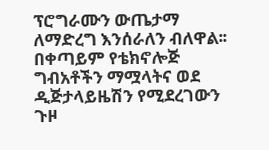ፕሮግራሙን ውጤታማ ለማድረግ እንሰራለን ብለዋል፡፡
በቀጣይም የቴክኖሎጅ ግብአቶችን ማሟላትና ወደ ዲጅታላይዜሽን የሚደረገውን ጉዞ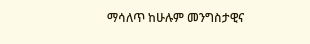ማሳለጥ ከሁሉም መንግስታዊና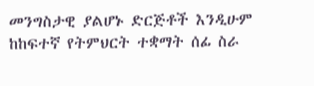መንግስታዊ ያልሆኑ ድርጅቶች እንዲሁም ከከፍተኛ የትምህርት ተቋማት ሰፊ ስራ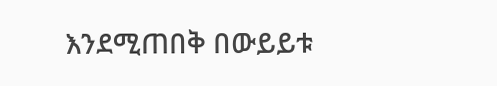እንደሚጠበቅ በውይይቱ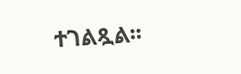ተገልጿል፡፡